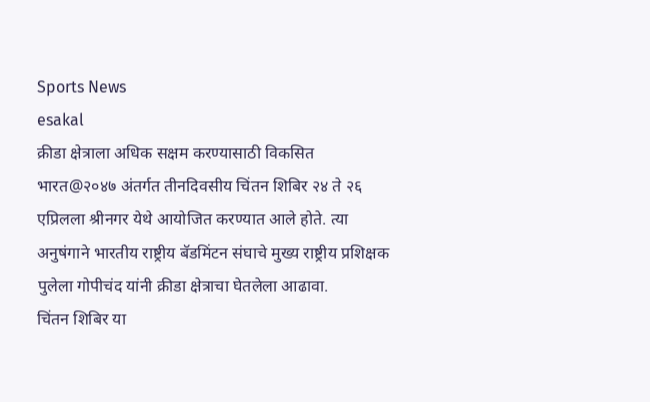Sports News
esakal
क्रीडा क्षेत्राला अधिक सक्षम करण्यासाठी विकसित भारत@२०४७ अंतर्गत तीनदिवसीय चिंतन शिबिर २४ ते २६ एप्रिलला श्रीनगर येथे आयोजित करण्यात आले होते. त्या अनुषंगाने भारतीय राष्ट्रीय बॅडमिंटन संघाचे मुख्य राष्ट्रीय प्रशिक्षक पुलेला गोपीचंद यांनी क्रीडा क्षेत्राचा घेतलेला आढावा.
चिंतन शिबिर या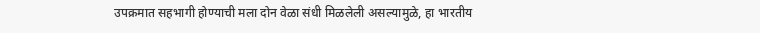उपक्रमात सहभागी होण्याची मला दोन वेळा संधी मिळलेली असल्यामुळे, हा भारतीय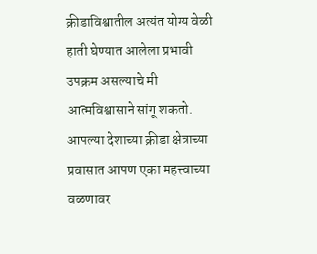क्रीडाविश्वातील अत्यंत योग्य वेळी हाती घेण्यात आलेला प्रभावी उपक्रम असल्याचे मी आत्मविश्वासाने सांगू शकतो. आपल्या देशाच्या क्रीडा क्षेत्राच्या प्रवासात आपण एका महत्त्वाच्या वळणावर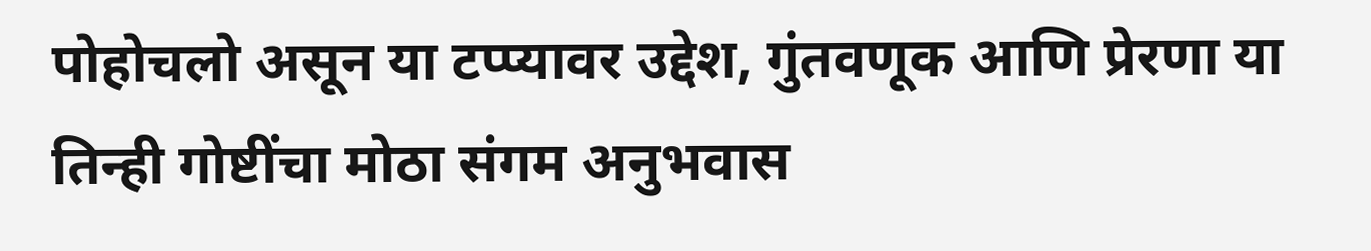पोहोचलो असून या टप्प्यावर उद्देश, गुंतवणूक आणि प्रेरणा या तिन्ही गोष्टींचा मोठा संगम अनुभवास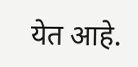येत आहे.